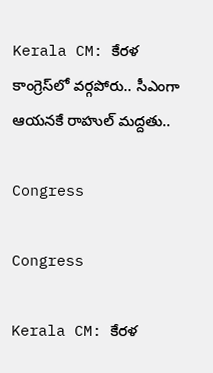Kerala CM: కేరళ కాంగ్రెస్‌లో వర్గపోరు.. సీఎంగా ఆయనకే రాహుల్ మద్దతు..

Congress

Congress

Kerala CM: కేరళ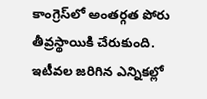కాంగ్రెస్‌లో అంతర్గత పోరు తీవ్రస్థాయికి చేరుకుంది. ఇటీవల జరిగిన ఎన్నికల్లో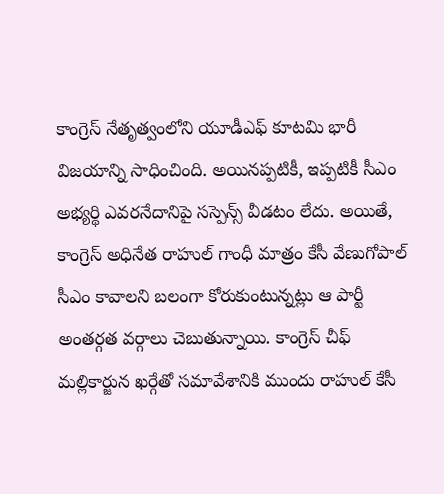కాంగ్రెస్ నేతృత్వంలోని యూడీఎఫ్ కూటమి భారీ విజయాన్ని సాధించింది. అయినప్పటికీ, ఇప్పటికీ సీఎం అభ్యర్థి ఎవరనేదానిపై సస్పెన్స్ వీడటం లేదు. అయితే, కాంగ్రెస్ అధినేత రాహుల్ గాంధీ మాత్రం కేసీ వేణుగోపాల్ సీఎం కావాలని బలంగా కోరుకుంటున్నట్లు ఆ పార్టీ అంతర్గత వర్గాలు చెబుతున్నాయి. కాంగ్రెస్ చీఫ్ మల్లికార్జున ఖర్గేతో సమావేశానికి ముందు రాహుల్ కేసీ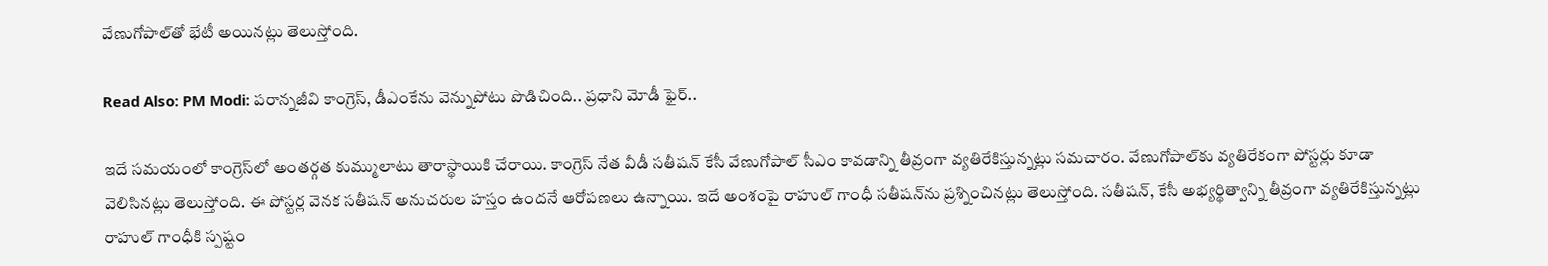వేణుగోపాల్‌తో భేటీ అయినట్లు తెలుస్తోంది.

Read Also: PM Modi: పరాన్నజీవి కాంగ్రెస్, డీఎంకేను వెన్నుపోటు పొడిచింది.. ప్రధాని మోడీ ఫైర్..

ఇదే సమయంలో కాంగ్రెస్‌లో అంతర్గత కుమ్ములాటు తారాస్థాయికి చేరాయి. కాంగ్రెస్ నేత వీడీ సతీషన్ కేసీ వేణుగోపాల్ సీఎం కావడాన్ని తీవ్రంగా వ్యతిరేకిస్తున్నట్లు సమచారం. వేణుగోపాల్‌కు వ్యతిరేకంగా పోస్టర్లు కూడా వెలిసినట్లు తెలుస్తోంది. ఈ పోస్టర్ల వెనక సతీషన్ అనుచరుల హస్తం ఉందనే ఆరోపణలు ఉన్నాయి. ఇదే అంశంపై రాహుల్ గాంధీ సతీషన్‌ను ప్రశ్నించినట్లు తెలుస్తోంది. సతీషన్, కేసీ అభ్యర్థిత్వాన్ని తీవ్రంగా వ్యతిరేకిస్తున్నట్లు రాహుల్ గాంధీకి స్పష్టం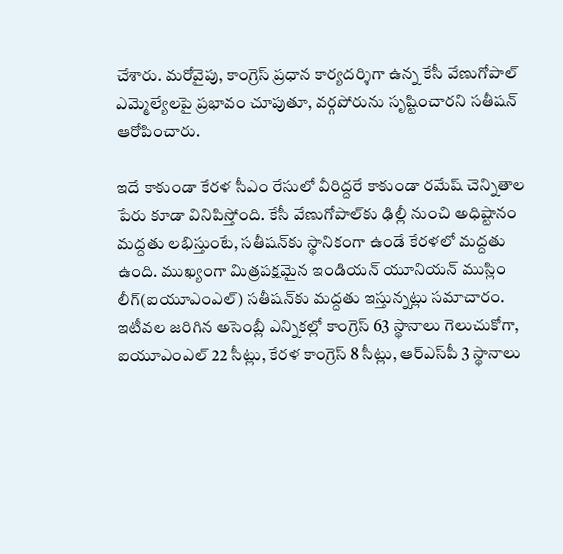చేశారు. మరోవైపు, కాంగ్రెస్ ప్రధాన కార్యదర్శిగా ఉన్న కేసీ వేణుగోపాల్ ఎమ్మెల్యేలపై ప్రభావం చూపుతూ, వర్గపోరును సృష్టించారని సతీషన్ ఆరోపించారు.

ఇదే కాకుండా కేరళ సీఎం రేసులో వీరిద్దరే కాకుండా రమేష్ చెన్నితాల పేరు కూడా వినిపిస్తోంది. కేసీ వేణుగోపాల్‌కు ఢిల్లీ నుంచి అధిష్టానం మద్దతు లభిస్తుంటే, సతీషన్‌కు స్థానికంగా ఉండే కేరళలో మద్దతు ఉంది. ముఖ్యంగా మిత్రపక్షమైన ఇండియన్ యూనియన్ ముస్లిం లీగ్(ఐయూఎంఎల్) సతీషన్‌కు మద్దతు ఇస్తున్నట్లు సమాచారం. ఇటీవల జరిగిన అసెంబ్లీ ఎన్నికల్లో కాంగ్రెస్ 63 స్థానాలు గెలుచుకోగా, ఐయూఎంఎల్ 22 సీట్లు, కేరళ కాంగ్రెస్ 8 సీట్లు, ఆర్‌ఎస్‌పీ 3 స్థానాలు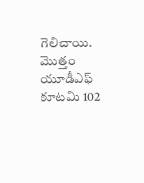గెలిచాయి. మొత్తం యూడీఎఫ్ కూటమి 102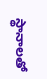స్థానాలతో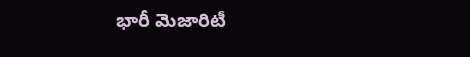భారీ మెజారిటీ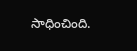సాధించింది.